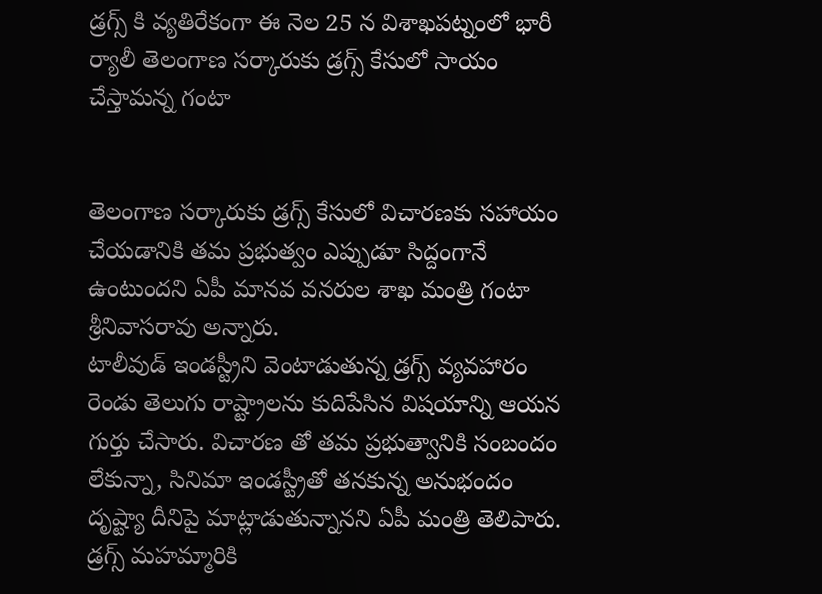డ్రగ్స్ కి వ్యతిరేకంగా ఈ నెల 25 న విశాఖపట్నంలో భారీ ర్యాలీ తెలంగాణ సర్కారుకు డ్రగ్స్ కేసులో సాయం చేస్తామన్న గంటా


తెలంగాణ సర్కారుకు డ్రగ్స్ కేసులో విచారణకు సహాయం చేయడానికి తమ ప్రభుత్వం ఎప్పుడూ సిద్దంగానే ఉంటుందని ఏపీ మానవ వనరుల శాఖ మంత్రి గంటా శ్రీనివాసరావు అన్నారు.
టాలీవుడ్ ఇండస్ట్రీని వెంటాడుతున్న డ్రగ్స్ వ్యవహారం రెండు తెలుగు రాష్ట్రాలను కుదిపేసిన విషయాన్ని ఆయన గుర్తు చేసారు. విచారణ తో తమ ప్రభుత్వానికి సంబందం లేకున్నా, సినిమా ఇండస్ట్రీతో తనకున్న అనుభందం దృష్ట్యా దీనిపై మాట్లాడుతున్నానని ఏపీ మంత్రి తెలిపారు.
డ్రగ్స్ మహమ్మారికి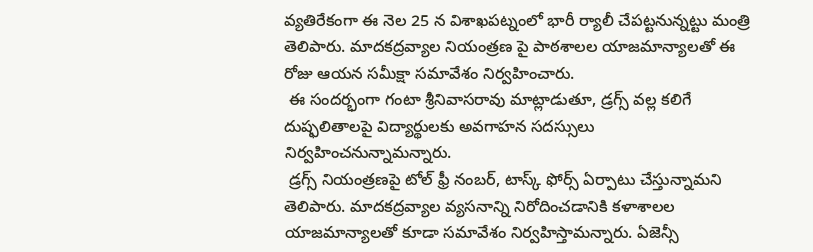వ్యతిరేకంగా ఈ నెల 25 న విశాఖపట్నంలో భారీ ర్యాలీ చేపట్టనున్నట్టు మంత్రి తెలిపారు. మాదకద్రవ్యాల నియంత్రణ పై పాఠశాలల యాజమాన్యాలతో ఈ రోజు ఆయన సమీక్షా సమావేశం నిర్వహించారు.
 ఈ సందర్భంగా గంటా శ్రీనివాసరావు మాట్లాడుతూ, డ్రగ్స్ వల్ల కలిగే దుష్ఫలితాలపై విద్యార్థులకు అవగాహన సదస్సులు నిర్వహించనున్నామన్నారు.
 డ్రగ్స్ నియంత్రణపై టోల్ ఫ్రీ నంబర్, టాస్క్ ఫోర్స్ ఏర్పాటు చేస్తున్నామని తెలిపారు. మాదకద్రవ్యాల వ్యసనాన్ని నిరోదించడానికి కళాశాలల యాజమాన్యాలతో కూడా సమావేశం నిర్వహిస్తామన్నారు. ఏజెన్సీ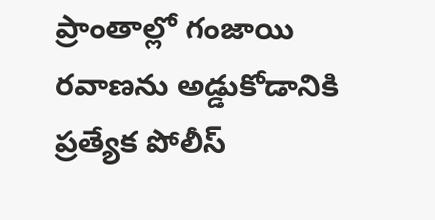ప్రాంతాల్లో గంజాయి రవాణను అడ్డుకోడానికి ప్రత్యేక పోలీస్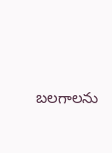బలగాలను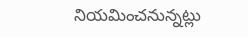నియమించనున్నట్లు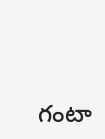గంటా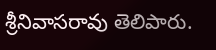శ్రీనివాసరావు తెలిపారు.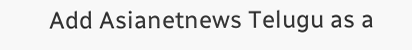Add Asianetnews Telugu as a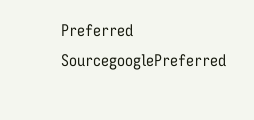Preferred SourcegooglePreferred